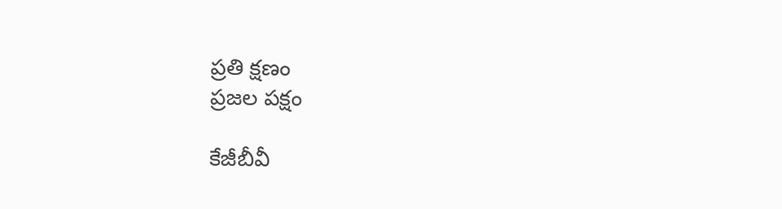ప్రతి క్షణం
ప్రజల పక్షం

కేజీబీవీ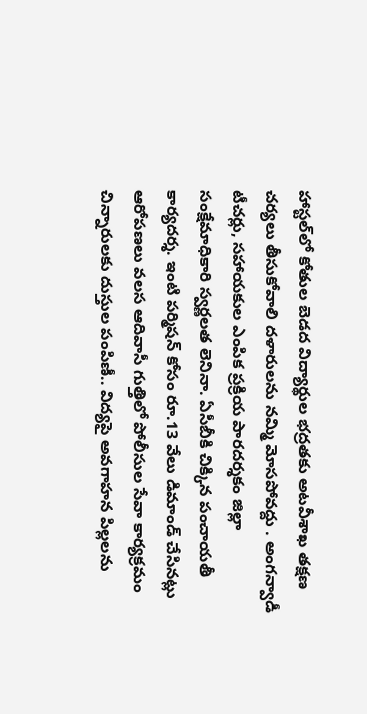హాస్టల్‌లో కోతుల బెడద విద్యార్థుల భద్రతకు అటవీశాఖ తక్షణ చర్యలు తీసుకోవాలి దళారులను నమ్మి మోసపోవద్దు . అంగన్వాడీ టీచర్లు, సహాయకుల ఎంపిక ప్రక్రియ పారదర్శకం జిల్లా సంక్షేమాధికారి స్వర్ణలత లెనినా. ఏసీబీకి చిక్కిన పంచాయతీ కార్యదర్శ. ఇంటి పర్మిషన్ కోసం రూ.13 వేలు డిమాండ్ చేసినట్లు ఆరోపణలు వలస ఆదివాసీ గుత్తిలో పోలీసుల సేవా కార్యక్రమం చిన్నారులకు దుస్తుల పంపిణీ.. విద్యపై అవగాహన పిల్లలను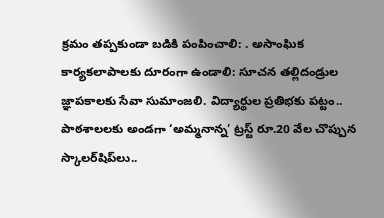క్రమం తప్పకుండా బడికి పంపించాలి: . అసాంఘిక కార్యకలాపాలకు దూరంగా ఉండాలి: సూచన తల్లిదండ్రుల జ్ఞాపకాలకు సేవా సుమాంజలి. విద్యార్థుల ప్రతిభకు పట్టం.. పాఠశాలలకు అండగా ‘అమ్మనాన్న’ ట్రస్ట్ రూ.20 వేల చొప్పున స్కాలర్‌షిప్‌లు..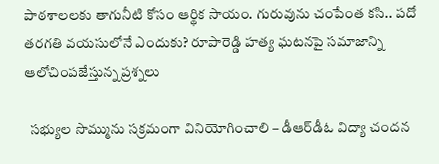పాఠశాలలకు తాగునీటి కోసం ఆర్థిక సాయం. గురువును చంపేంత కసి.. పదో తరగతి వయసులోనే ఎందుకు? రూపారెడ్డి హత్య ఘటనపై సమాజాన్ని ఆలోచింపజేస్తున్న ప్రశ్నలు

  సభ్యుల సొమ్మును సక్రమంగా వినియోగించాలి – డీఆర్‌డీఓ విద్యా చందన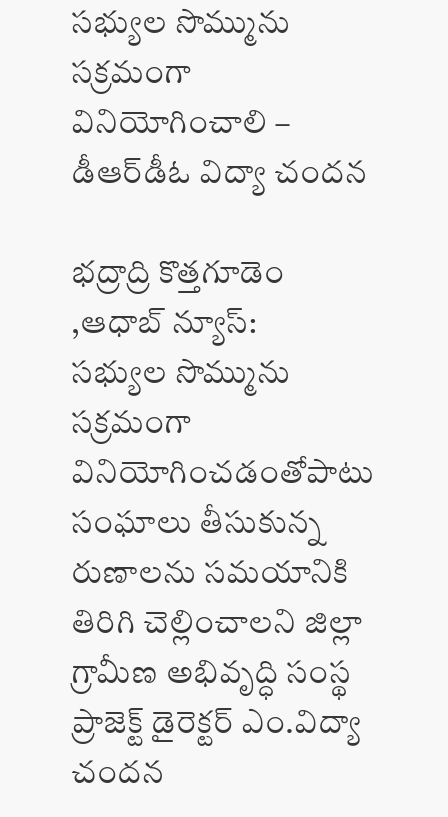సభ్యుల సొమ్మును సక్రమంగా వినియోగించాలి – డీఆర్‌డీఓ విద్యా చందన

భద్రాద్రి కొత్తగూడెం ,ఆధాబ్ న్యూస్:
సభ్యుల సొమ్మును సక్రమంగా వినియోగించడంతోపాటు సంఘాలు తీసుకున్న రుణాలను సమయానికి తిరిగి చెల్లించాల‌ని జిల్లా గ్రామీణ అభివృద్ధి సంస్థ ప్రాజెక్ట్ డైరెక్టర్ ఎం.విద్యా చందన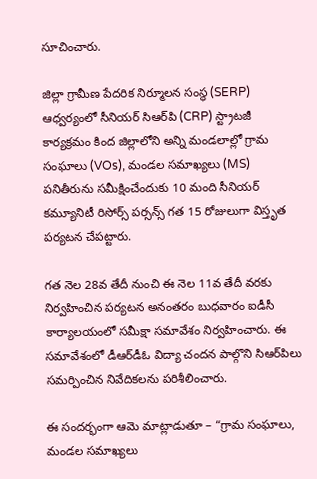సూచించారు.

జిల్లా గ్రామీణ పేదరిక నిర్మూలన సంస్థ (SERP) ఆధ్వర్యంలో సీనియర్ సిఆర్‌పి (CRP) స్ట్రాటజీ కార్యక్రమం కింద జిల్లాలోని అన్ని మండలాల్లో గ్రామ సంఘాలు (VOs), మండల సమాఖ్యలు (MS) పనితీరును సమీక్షించేందుకు 10 మంది సీనియర్ కమ్యూనిటీ రిసోర్స్ పర్సన్స్ గత 15 రోజులుగా విస్తృత పర్యటన చేపట్టారు.

గత నెల 28వ తేదీ నుంచి ఈ నెల 11వ తేదీ వరకు నిర్వహించిన పర్యటన అనంతరం బుధవారం ఐడీసీ కార్యాలయంలో సమీక్షా సమావేశం నిర్వహించారు. ఈ సమావేశంలో డీఆర్‌డీఓ విద్యా చందన పాల్గొని సిఆర్‌పిలు సమర్పించిన నివేదికలను పరిశీలించారు.

ఈ సందర్భంగా ఆమె మాట్లాడుతూ – “గ్రామ సంఘాలు, మండల సమాఖ్యలు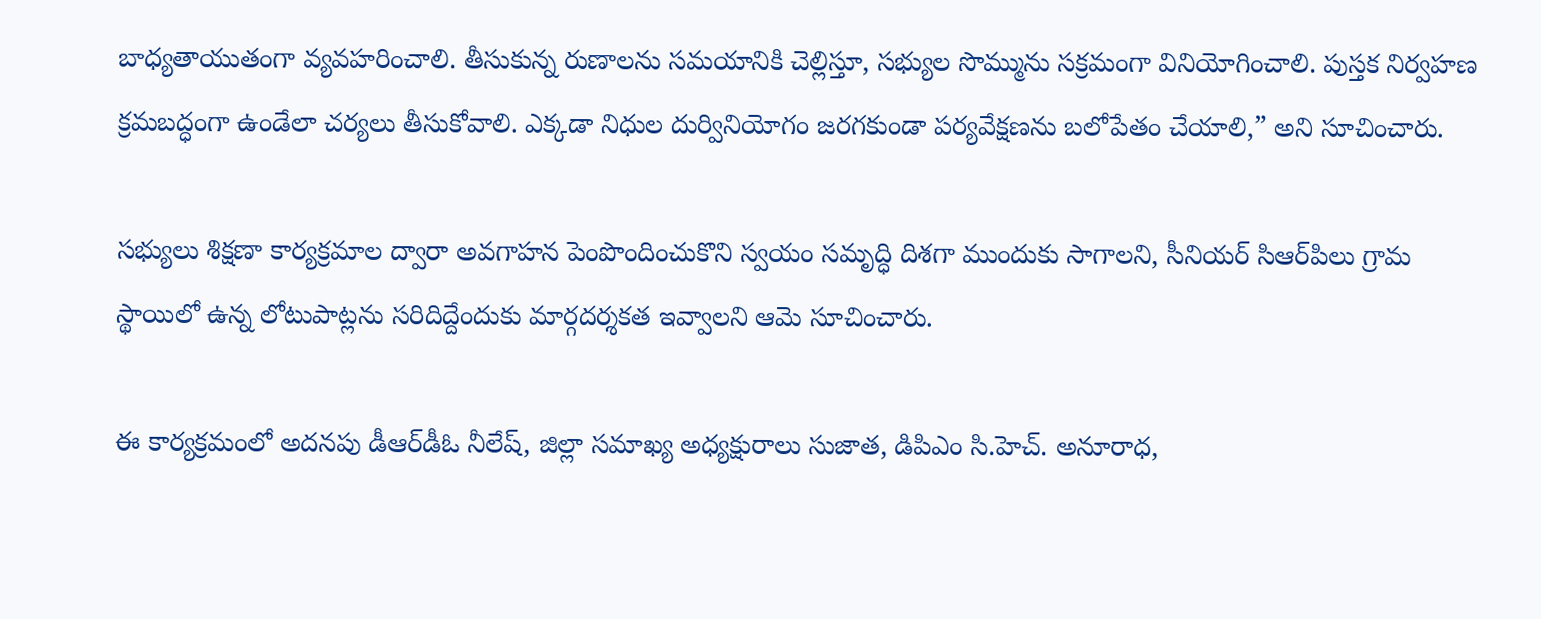బాధ్యతాయుతంగా వ్యవహరించాలి. తీసుకున్న రుణాలను సమయానికి చెల్లిస్తూ, సభ్యుల సొమ్మును సక్రమంగా వినియోగించాలి. పుస్తక నిర్వహణ క్రమబద్ధంగా ఉండేలా చర్యలు తీసుకోవాలి. ఎక్కడా నిధుల దుర్వినియోగం జరగకుండా పర్యవేక్షణను బలోపేతం చేయాలి,” అని సూచించారు.

సభ్యులు శిక్షణా కార్యక్రమాల ద్వారా అవగాహన పెంపొందించుకొని స్వయం సమృద్ధి దిశగా ముందుకు సాగాలని, సీనియర్ సిఆర్‌పిలు గ్రామ స్థాయిలో ఉన్న లోటుపాట్లను సరిదిద్దేందుకు మార్గదర్శకత ఇవ్వాలని ఆమె సూచించారు.

ఈ కార్యక్రమంలో అదనపు డీఆర్‌డీఓ నీలేష్, జిల్లా సమాఖ్య అధ్యక్షురాలు సుజాత, డిపిఎం సి.హెచ్. అనూరాధ,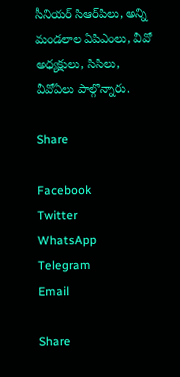సీనియర్ సిఆర్‌పిలు, అన్ని మండలాల ఏపిఎంలు, వీవో అధ్యక్షులు, సిసిలు, వీవోఏలు పాల్గొన్నారు.

Share

Facebook
Twitter
WhatsApp
Telegram
Email

Share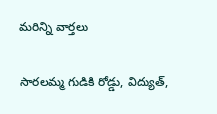మరిన్ని వార్తలు

సారలమ్మ గుడికి రోడ్డు, విద్యుత్,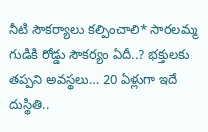నీటి సౌకర్యాలు కల్పించాలి* సారలమ్మ గుడికి రోడ్డు సౌకర్యం ఏదీ..? భక్తులకు తప్పని అవస్థలు… 20 ఏళ్లుగా ఇదే దుస్థితి..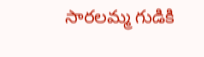సారలమ్మ గుడికి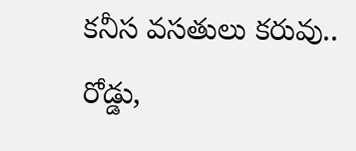కనీస వసతులు కరువు.. రోడ్డు,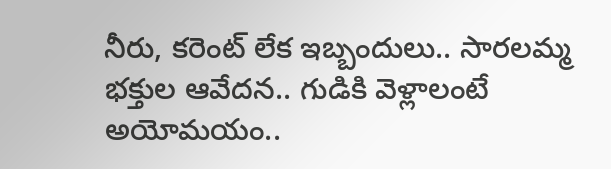నీరు, కరెంట్ లేక ఇబ్బందులు.. సారలమ్మ భక్తుల ఆవేదన.. గుడికి వెళ్లాలంటే అయోమయం..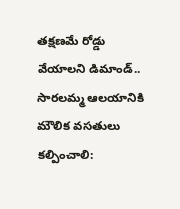తక్షణమే రోడ్డు వేయాలని డిమాండ్.. సారలమ్మ ఆలయానికి మౌలిక వసతులు కల్పించాలి: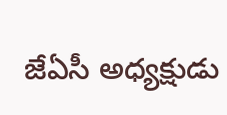జేఏసీ అధ్యక్షుడు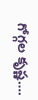గోగ్గల కృష్ణ….